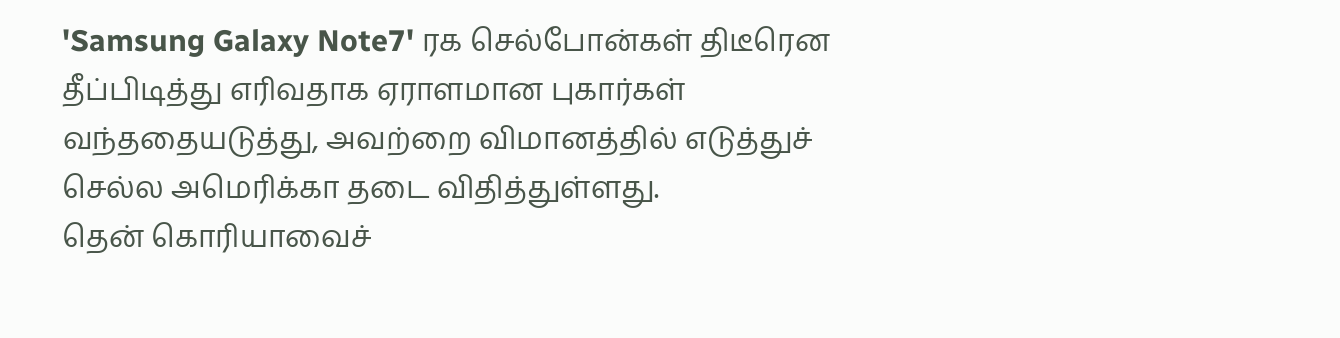'Samsung Galaxy Note7' ரக செல்போன்கள் திடீரென தீப்பிடித்து எரிவதாக ஏராளமான புகார்கள் வந்ததையடுத்து, அவற்றை விமானத்தில் எடுத்துச் செல்ல அமெரிக்கா தடை விதித்துள்ளது.
தென் கொரியாவைச்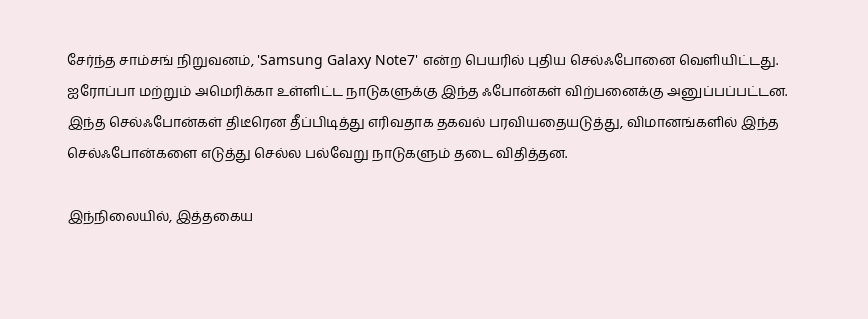சேர்ந்த சாம்சங் நிறுவனம், 'Samsung Galaxy Note7' என்ற பெயரில் புதிய செல்ஃபோனை வெளியிட்டது. ஐரோப்பா மற்றும் அமெரிக்கா உள்ளிட்ட நாடுகளுக்கு இந்த ஃபோன்கள் விற்பனைக்கு அனுப்பப்பட்டன.
இந்த செல்ஃபோன்கள் திடீரென தீப்பிடித்து எரிவதாக தகவல் பரவியதையடுத்து, விமானங்களில் இந்த செல்ஃபோன்களை எடுத்து செல்ல பல்வேறு நாடுகளும் தடை விதித்தன.

இந்நிலையில், இத்தகைய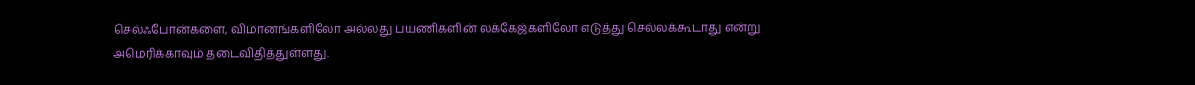செல்ஃபோன்களை, விமானங்களிலோ அல்லது பயணிகளின் லக்கேஜ்களிலோ எடுத்து செல்லக்கூடாது என்று அமெரிக்காவும் தடைவிதித்துள்ளது.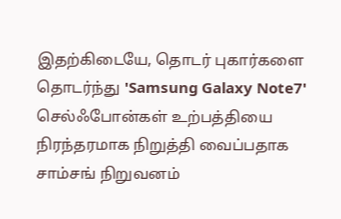இதற்கிடையே, தொடர் புகார்களை தொடர்ந்து 'Samsung Galaxy Note7' செல்ஃபோன்கள் உற்பத்தியை நிரந்தரமாக நிறுத்தி வைப்பதாக சாம்சங் நிறுவனம்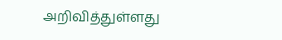அறிவித்துள்ளது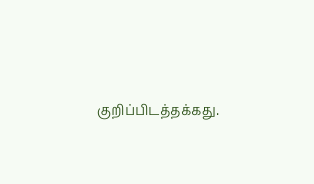குறிப்பிடத்தக்கது.